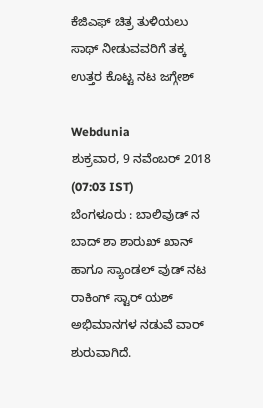ಕೆಜಿಎಫ್ ಚಿತ್ರ ತುಳಿಯಲು ಸಾಥ್ ನೀಡುವವರಿಗೆ ತಕ್ಕ ಉತ್ತರ ಕೊಟ್ಟ ನಟ ಜಗ್ಗೇಶ್

Webdunia
ಶುಕ್ರವಾರ, 9 ನವೆಂಬರ್ 2018 (07:03 IST)
ಬೆಂಗಳೂರು : ಬಾಲಿವುಡ್ ನ ಬಾದ್ ಶಾ ಶಾರುಖ್ ಖಾನ್ ಹಾಗೂ ಸ್ಯಾಂಡಲ್ ವುಡ್ ನಟ ರಾಕಿಂಗ್ ಸ್ಟಾರ್ ಯಶ್ ಅಭಿಮಾನಗಳ ನಡುವೆ ವಾರ್ ಶುರುವಾಗಿದೆ.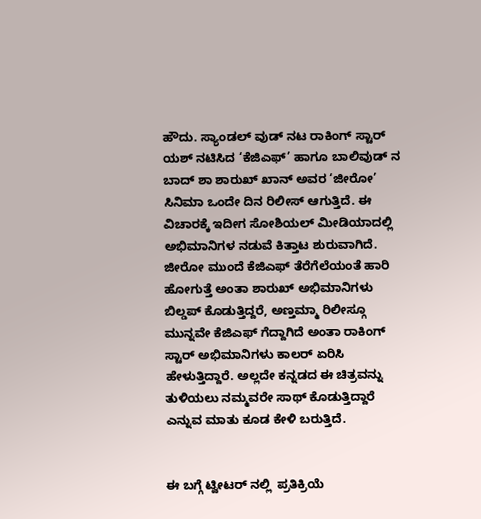ಹೌದು. ಸ್ಯಾಂಡಲ್ ವುಡ್ ನಟ ರಾಕಿಂಗ್ ಸ್ಟಾರ್ ಯಶ್ ನಟಿಸಿದ ‘ಕೆಜಿಎಫ್’ ಹಾಗೂ ಬಾಲಿವುಡ್ ನ ಬಾದ್ ಶಾ ಶಾರುಖ್ ಖಾನ್ ಅವರ ‘ಜೀರೋ’ ಸಿನಿಮಾ ಒಂದೇ ದಿನ ರಿಲೀಸ್ ಆಗುತ್ತಿದೆ. ಈ ವಿಚಾರಕ್ಕೆ ಇದೀಗ ಸೋಶಿಯಲ್ ಮೀಡಿಯಾದಲ್ಲಿ  ಅಭಿಮಾನಿಗಳ ನಡುವೆ ಕಿತ್ತಾಟ ಶುರುವಾಗಿದೆ. ಜೀರೋ ಮುಂದೆ ಕೆಜಿಎಫ್ ತೆರೆಗೆಲೆಯಂತೆ ಹಾರಿ ಹೋಗುತ್ತೆ ಅಂತಾ ಶಾರುಖ್ ಅಭಿಮಾನಿಗಳು ಬಿಲ್ಡಪ್ ಕೊಡುತ್ತಿದ್ದರೆ, ಅಣ್ತಮ್ಮಾ ರಿಲೀಸ್ಗೂ ಮುನ್ನವೇ ಕೆಜಿಎಫ್ ಗೆದ್ದಾಗಿದೆ ಅಂತಾ ರಾಕಿಂಗ್ ಸ್ಟಾರ್ ಅಭಿಮಾನಿಗಳು ಕಾಲರ್ ಏರಿಸಿ ಹೇಳುತ್ತಿದ್ದಾರೆ. ಅಲ್ಲದೇ ಕನ್ನಡದ ಈ ಚಿತ್ರವನ್ನು ತುಳಿಯಲು ನಮ್ಮವರೇ ಸಾಥ್ ಕೊಡುತ್ತಿದ್ದಾರೆ ಎನ್ನುವ ಮಾತು ಕೂಡ ಕೇಳಿ ಬರುತ್ತಿದೆ.


ಈ ಬಗ್ಗೆ ಟ್ವೀಟರ್ ನಲ್ಲಿ  ಪ್ರತಿಕ್ರಿಯೆ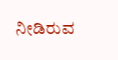ನೀಡಿರುವ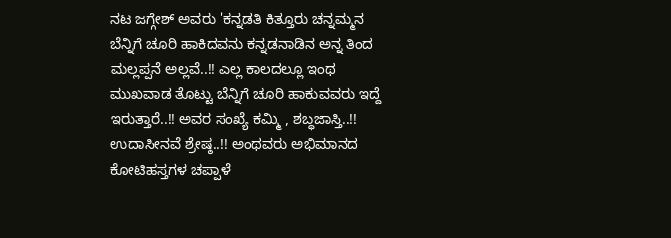ನಟ ಜಗ್ಗೇಶ್ ಅವರು 'ಕನ್ನಡತಿ ಕಿತ್ತೂರು ಚನ್ನಮ್ಮನ ಬೆನ್ನಿಗೆ ಚೂರಿ ಹಾಕಿದವನು ಕನ್ನಡನಾಡಿನ ಅನ್ನ ತಿಂದ ಮಲ್ಲಪ್ಪನೆ ಅಲ್ಲವೆ..!! ಎಲ್ಲ ಕಾಲದಲ್ಲೂ ಇಂಥ ಮುಖವಾಡ ತೊಟ್ಟು ಬೆನ್ನಿಗೆ ಚೂರಿ ಹಾಕುವವರು ಇದ್ದೆ ಇರುತ್ತಾರೆ..!! ಅವರ ಸಂಖ್ಯೆ ಕಮ್ಮಿ , ಶಬ್ಧಜಾಸ್ತಿ..!! ಉದಾಸೀನವೆ ಶ್ರೇಷ್ಠ..!! ಅಂಥವರು ಅಭಿಮಾನದ ಕೋಟಿಹಸ್ತಗಳ ಚಪ್ಪಾಳೆ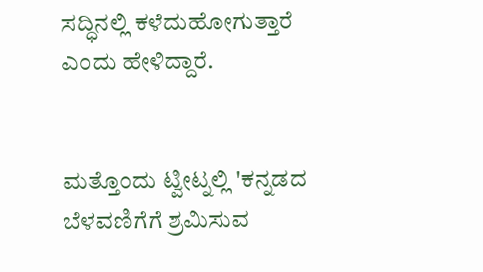ಸದ್ಧಿನಲ್ಲಿ ಕಳೆದುಹೋಗುತ್ತಾರೆ ಎಂದು ಹೇಳಿದ್ದಾರೆ.


ಮತ್ತೊಂದು ಟ್ವೀಟ್ನಲ್ಲಿ 'ಕನ್ನಡದ ಬೆಳವಣಿಗೆಗೆ ಶ್ರಮಿಸುವ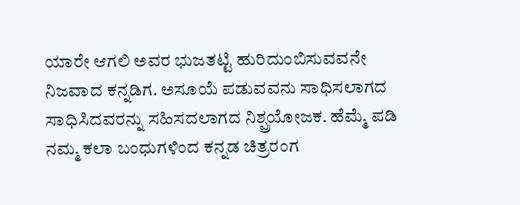ಯಾರೇ ಆಗಲಿ ಅವರ ಭುಜತಟ್ಟಿ ಹುರಿದುಂಬಿಸುವವನೇ ನಿಜವಾದ ಕನ್ನಡಿಗ. ಅಸೂಯೆ ಪಡುವವನು ಸಾಧಿಸಲಾಗದ ಸಾಧಿಸಿದವರನ್ನು ಸಹಿಸದಲಾಗದ ನಿಶ್ಪ್ರಯೋಜಕ. ಹೆಮ್ಮೆ ಪಡಿ ನಮ್ಮ ಕಲಾ ಬಂಧುಗಳಿಂದ ಕನ್ನಡ ಚಿತ್ರರಂಗ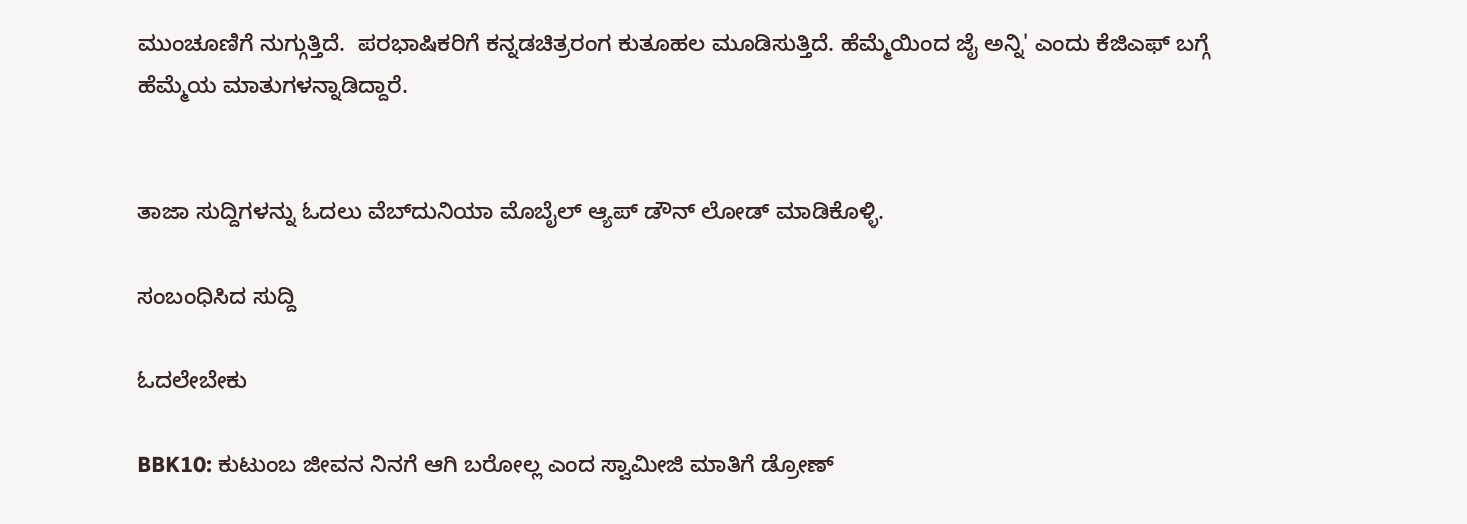ಮುಂಚೂಣಿಗೆ ನುಗ್ಗುತ್ತಿದೆ.  ಪರಭಾಷಿಕರಿಗೆ ಕನ್ನಡಚಿತ್ರರಂಗ ಕುತೂಹಲ ಮೂಡಿಸುತ್ತಿದೆ. ಹೆಮ್ಮೆಯಿಂದ ಜೈ ಅನ್ನಿ' ಎಂದು ಕೆಜಿಎಫ್ ಬಗ್ಗೆ ಹೆಮ್ಮೆಯ ಮಾತುಗಳನ್ನಾಡಿದ್ದಾರೆ.


ತಾಜಾ ಸುದ್ದಿಗಳನ್ನು ಓದಲು ವೆಬ್‌ದುನಿಯಾ ಮೊಬೈಲ್ ಆ್ಯಪ್ ಡೌನ್‍ ಲೋಡ್ ಮಾಡಿಕೊಳ್ಳಿ.

ಸಂಬಂಧಿಸಿದ ಸುದ್ದಿ

ಓದಲೇಬೇಕು

BBK10: ಕುಟುಂಬ ಜೀವನ ನಿನಗೆ ಆಗಿ ಬರೋಲ್ಲ ಎಂದ ಸ್ವಾಮೀಜಿ ಮಾತಿಗೆ ಡ್ರೋಣ್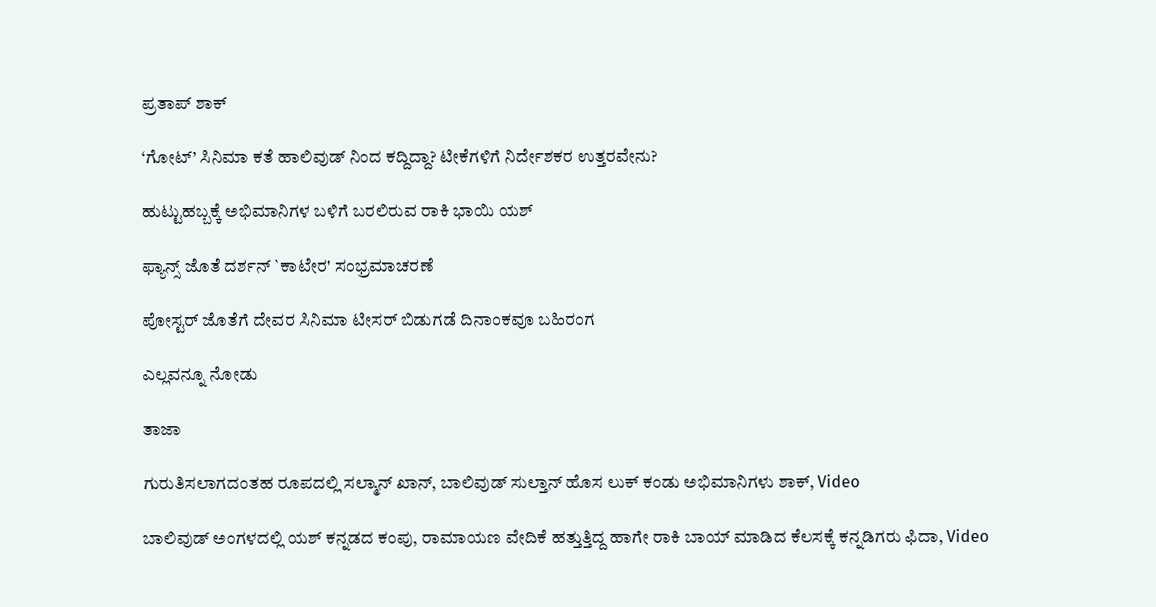ಪ್ರತಾಪ್ ಶಾಕ್

‘ಗೋಟ್’ ಸಿನಿಮಾ ಕತೆ ಹಾಲಿವುಡ್ ನಿಂದ ಕದ್ದಿದ್ದಾ? ಟೀಕೆಗಳಿಗೆ ನಿರ್ದೇಶಕರ ಉತ್ತರವೇನು?

ಹುಟ್ಟುಹಬ್ಬಕ್ಕೆ ಅಭಿಮಾನಿಗಳ ಬಳಿಗೆ ಬರಲಿರುವ ರಾಕಿ ಭಾಯಿ ಯಶ್

ಫ್ಯಾನ್ಸ್ ಜೊತೆ ದರ್ಶನ್ `ಕಾಟೇರ' ಸಂಭ್ರಮಾಚರಣೆ

ಪೋಸ್ಟರ್ ಜೊತೆಗೆ ದೇವರ ಸಿನಿಮಾ ಟೀಸರ್ ಬಿಡುಗಡೆ ದಿನಾಂಕವೂ ಬಹಿರಂಗ

ಎಲ್ಲವನ್ನೂ ನೋಡು

ತಾಜಾ

ಗುರುತಿಸಲಾಗದಂತಹ ರೂಪದಲ್ಲಿ ಸಲ್ಮಾನ್ ಖಾನ್, ಬಾಲಿವುಡ್‌ ಸುಲ್ತಾನ್ ಹೊಸ ಲುಕ್ ಕಂಡು ಅಭಿಮಾನಿಗಳು ಶಾಕ್, Video

ಬಾಲಿವುಡ್‌ ಅಂಗಳದಲ್ಲಿ ಯಶ್ ಕನ್ನಡದ ಕಂಪು, ರಾಮಾಯಣ ವೇದಿಕೆ ಹತ್ತುತ್ತಿದ್ದ ಹಾಗೇ ರಾಕಿ ಬಾಯ್ ಮಾಡಿದ ಕೆಲಸಕ್ಕೆ ಕನ್ನಡಿಗರು ಫಿದಾ, Video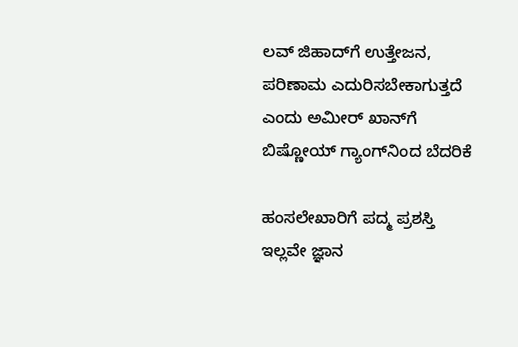ಲವ್‌ ಜಿಹಾದ್‌ಗೆ ಉತ್ತೇಜನ, ಪರಿಣಾಮ ಎದುರಿಸಬೇಕಾಗುತ್ತದೆ ಎಂದು ಅಮೀರ್ ಖಾನ್‌ಗೆ ಬಿಷ್ಣೋಯ್ ಗ್ಯಾಂಗ್‌ನಿಂದ ಬೆದರಿಕೆ

ಹಂಸಲೇಖಾರಿಗೆ ಪದ್ಮ ಪ್ರಶಸ್ತಿ ಇಲ್ಲವೇ ಜ್ಞಾನ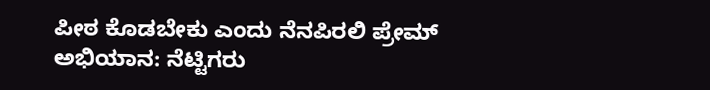ಪೀಠ ಕೊಡಬೇಕು ಎಂದು ನೆನಪಿರಲಿ ಪ್ರೇಮ್ ಅಭಿಯಾನ: ನೆಟ್ಟಿಗರು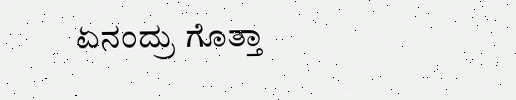ಏನಂದ್ರು ಗೊತ್ತಾ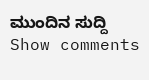ಮುಂದಿನ ಸುದ್ದಿ
Show comments